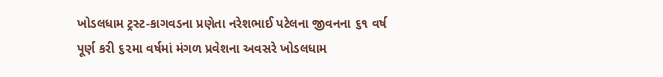ખોડલધામ ટ્રસ્ટ-કાગવડના પ્રણેતા નરેશભાઈ પટેલના જીવનના ૬૧ વર્ષ પૂર્ણ કરી ૬૨મા વર્ષમાં મંગળ પ્રવેશના અવસરે ખોડલધામ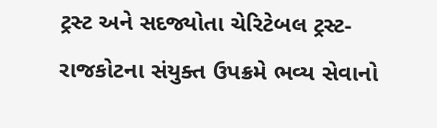ટ્રસ્ટ અને સદજ્યોતા ચેરિટેબલ ટ્રસ્ટ-રાજકોટના સંયુક્ત ઉપક્રમે ભવ્ય સેવાનો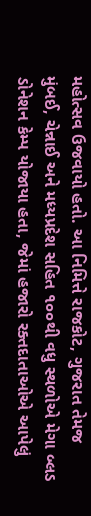મહોત્સવ ઉજવાયો હતો. આ નિમિત્તે રાજકોટ, ગુજરાત તેમજ મુંબઈ, ચેન્નાઈ અને મધ્યપ્રદેશ સહિત ૧૦૦થી વધુ સ્થળોએ મેગા બ્લડ ડોનેશન કેમ્પ યોજાયા હતા, જેમાં હજારો રક્તદાતાઓએ આપેલું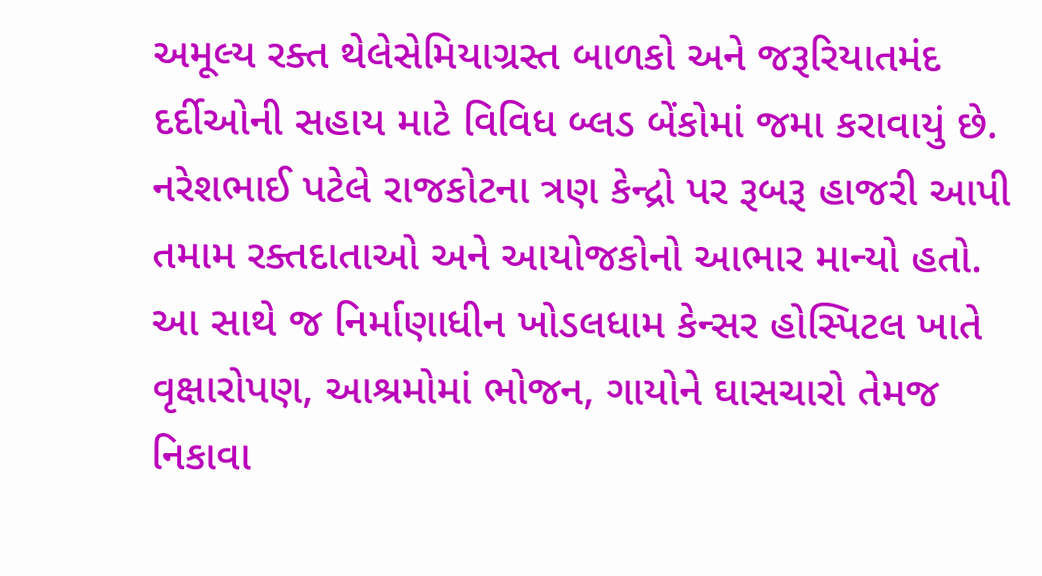અમૂલ્ય રક્ત થેલેસેમિયાગ્રસ્ત બાળકો અને જરૂરિયાતમંદ દર્દીઓની સહાય માટે વિવિધ બ્લડ બેંકોમાં જમા કરાવાયું છે. નરેશભાઈ પટેલે રાજકોટના ત્રણ કેન્દ્રો પર રૂબરૂ હાજરી આપી તમામ રક્તદાતાઓ અને આયોજકોનો આભાર માન્યો હતો. આ સાથે જ નિર્માણાધીન ખોડલધામ કેન્સર હોસ્પિટલ ખાતે વૃક્ષારોપણ, આશ્રમોમાં ભોજન, ગાયોને ઘાસચારો તેમજ નિકાવા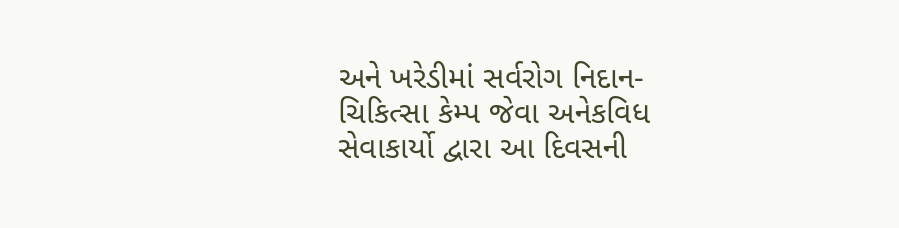અને ખરેડીમાં સર્વરોગ નિદાન-ચિકિત્સા કેમ્પ જેવા અનેકવિધ સેવાકાર્યો દ્વારા આ દિવસની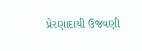પ્રેરણાદાયી ઉજવણી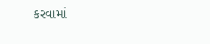કરવામાં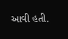આવી હતી.